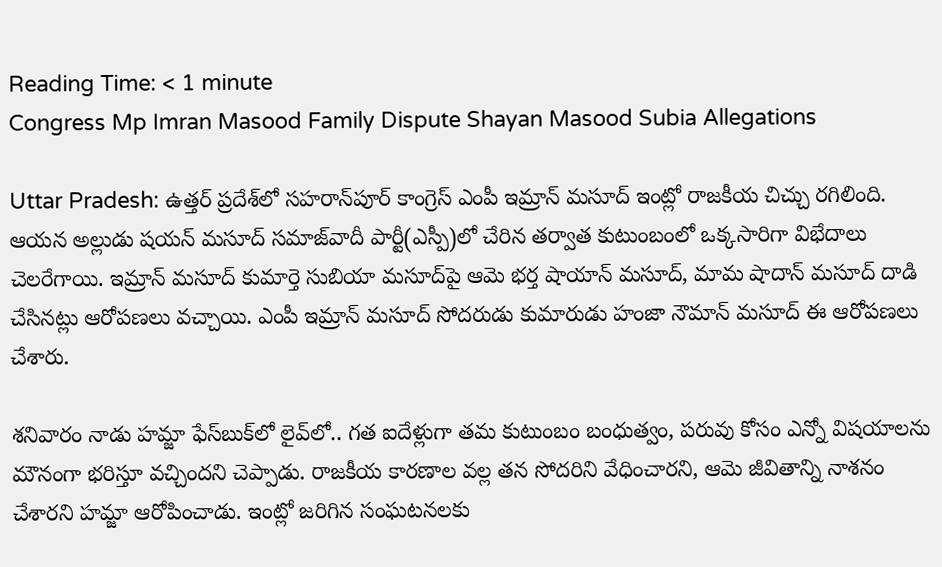Reading Time: < 1 minute
Congress Mp Imran Masood Family Dispute Shayan Masood Subia Allegations

Uttar Pradesh: ఉత్తర్ ప్రదేశ్‌లో సహరాన్‌పూర్ కాంగ్రెస్ ఎంపీ ఇమ్రాన్ మసూద్ ఇంట్లో రాజకీయ చిచ్చు రగిలింది. ఆయన అల్లుడు షయన్ మసూద్ సమాజ్‌వాదీ పార్టీ(ఎస్పీ)లో చేరిన తర్వాత కుటుంబంలో ఒక్కసారిగా విభేదాలు చెలరేగాయి. ఇమ్రాన్ మసూద్ కుమార్తె సుబియా మసూద్‌పై ఆమె భర్త షాయాన్ మసూద్, మామ షాదాన్ మసూద్ దాడి చేసినట్లు ఆరోపణలు వచ్చాయి. ఎంపీ ఇమ్రాన్ మసూద్ సోదరుడు కుమారుడు హంజా నౌమాన్ మసూద్ ఈ ఆరోపణలు చేశారు.

శనివారం నాడు హమ్జా ఫేస్‌బుక్‌లో లైవ్‌లో.. గత ఐదేళ్లుగా తమ కుటుంబం బంధుత్వం, పరువు కోసం ఎన్నో విషయాలను మౌనంగా భరిస్తూ వచ్చిందని చెప్పాడు. రాజకీయ కారణాల వల్ల తన సోదరిని వేధించారని, ఆమె జీవితాన్ని నాశనం చేశారని హమ్జా ఆరోపించాడు. ఇంట్లో జరిగిన సంఘటనలకు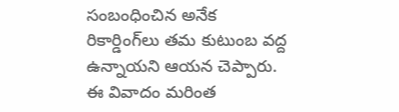సంబంధించిన అనేక రికార్డింగ్‌లు తమ కుటుంబ వద్ద ఉన్నాయని ఆయన చెప్పారు. ఈ వివాదం మరింత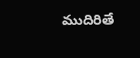ముదిరితే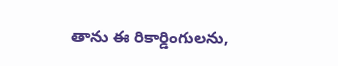తాను ఈ రికార్డింగులను,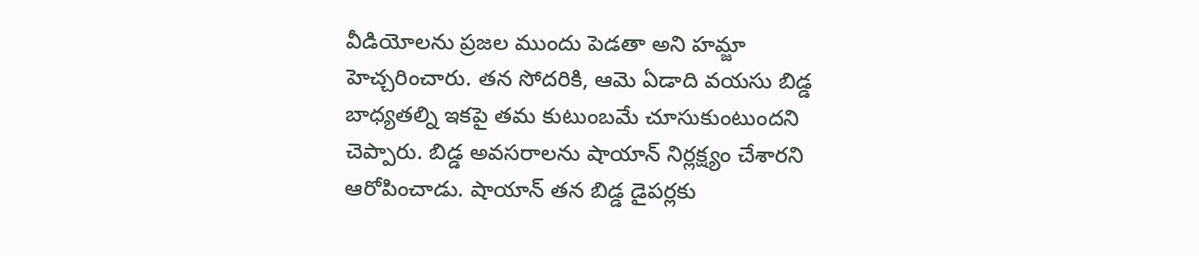వీడియోలను ప్రజల ముందు పెడతా అని హమ్జా హెచ్చరించారు. తన సోదరికి, ఆమె ఏడాది వయసు బిడ్డ బాధ్యతల్ని ఇకపై తమ కుటుంబమే చూసుకుంటుందని చెప్పారు. బిడ్డ అవసరాలను షాయాన్ నిర్లక్ష్యం చేశారని ఆరోపించాడు. షాయాన్ తన బిడ్డ డైపర్లకు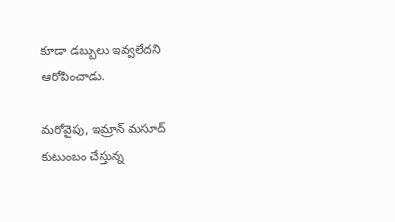కూడా డబ్బులు ఇవ్వలేదని ఆరోపించాడు.

మరోవైపు, ఇమ్రాన్ మసూద్ కుటుంబం చేస్తున్న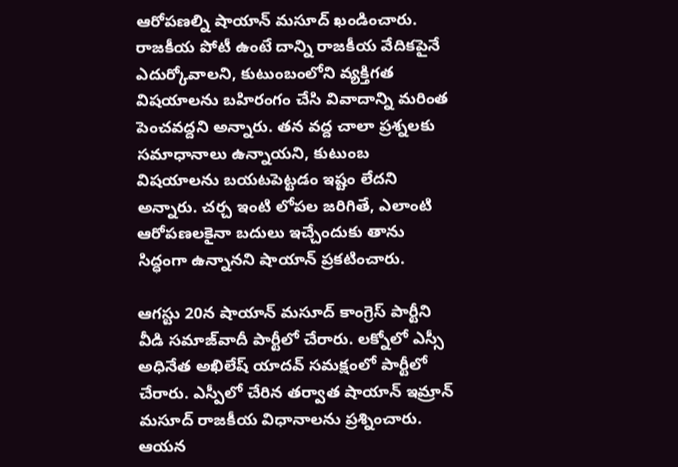ఆరోపణల్ని షాయాన్ మసూద్ ఖండించారు. రాజకీయ పోటీ ఉంటే దాన్ని రాజకీయ వేదికపైనే ఎదుర్కోవాలని, కుటుంబంలోని వ్యక్తిగత విషయాలను బహిరంగం చేసి వివాదాన్ని మరింత పెంచవద్దని అన్నారు. తన వద్ద చాలా ప్రశ్నలకు సమాధానాలు ఉన్నాయని, కుటుంబ విషయాలను బయటపెట్టడం ఇష్టం లేదని అన్నారు. చర్చ ఇంటి లోపల జరిగితే, ఎలాంటి ఆరోపణలకైనా బదులు ఇచ్చేందుకు తాను సిద్ధంగా ఉన్నానని షాయాన్ ప్రకటించారు.

ఆగస్టు 20న షాయాన్ మసూద్ కాంగ్రెస్ పార్టీని వీడి సమాజ్‌వాదీ పార్టీలో చేరారు. లక్నోలో ఎస్సీ అధినేత అఖిలేష్ యాదవ్ సమక్షంలో పార్టీలో చేరారు. ఎస్పీలో చేరిన తర్వాత షాయాన్ ఇమ్రాన్ మసూద్ రాజకీయ విధానాలను ప్రశ్నించారు. ఆయన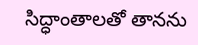సిద్ధాంతాలతో తానను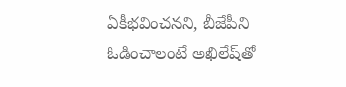ఏకీభవించనని, బీజేపీని ఓడించాలంటే అఖిలేష్‌తో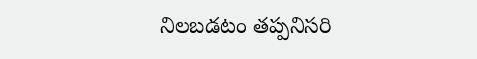నిలబడటం తప్పనిసరి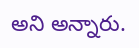అని అన్నారు.